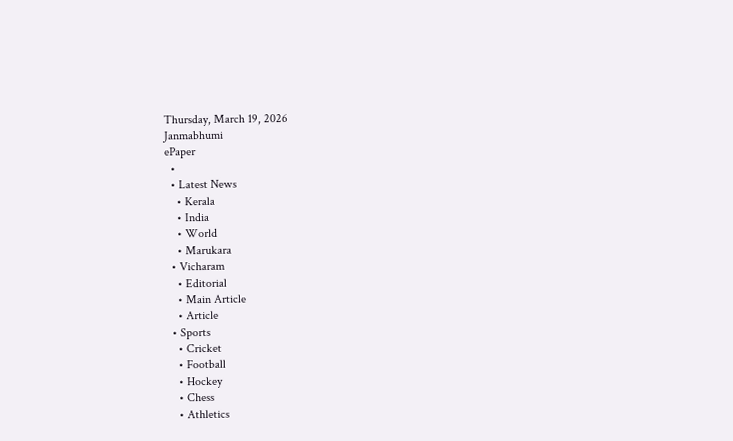Thursday, March 19, 2026
Janmabhumi
ePaper
  •
  • Latest News
    • Kerala
    • India
    • World
    • Marukara
  • Vicharam
    • Editorial
    • Main Article
    • Article
  • Sports
    • Cricket
    • Football
    • Hockey
    • Chess
    • Athletics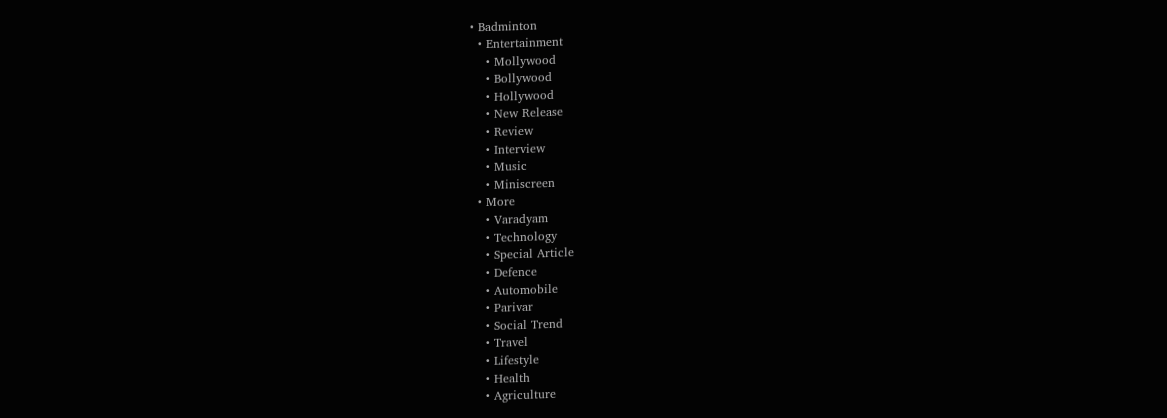• Badminton
  • Entertainment
    • Mollywood
    • Bollywood
    • Hollywood
    • New Release
    • Review
    • Interview
    • Music
    • Miniscreen
  • More
    • Varadyam
    • Technology
    • Special Article
    • Defence
    • Automobile
    • Parivar
    • Social Trend
    • Travel
    • Lifestyle
    • Health
    • Agriculture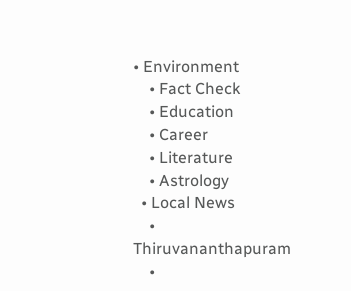• Environment
    • Fact Check
    • Education
    • Career
    • Literature
    • Astrology
  • Local News
    • Thiruvananthapuram
    •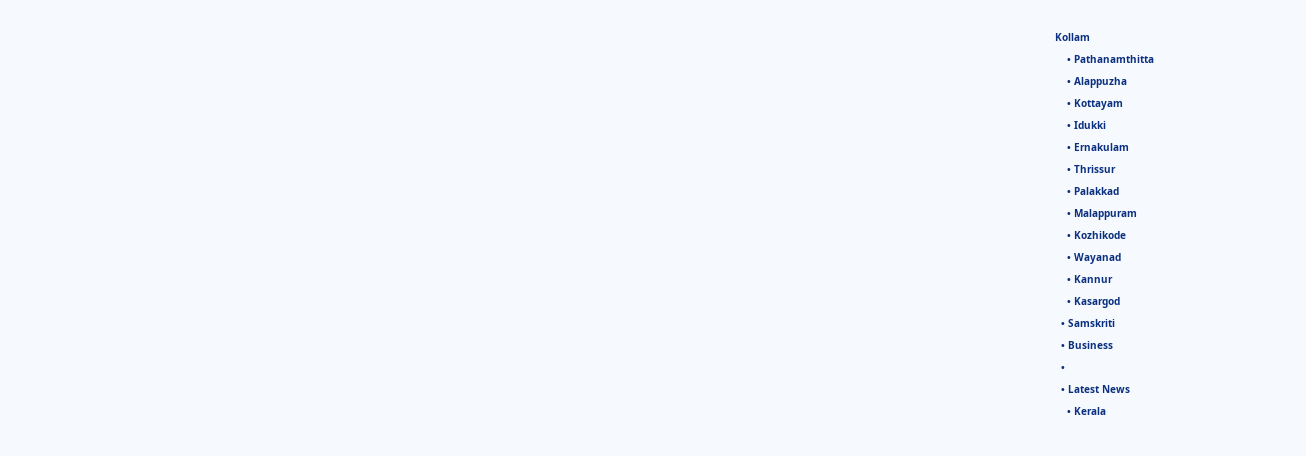Kollam
    • Pathanamthitta
    • Alappuzha
    • Kottayam
    • Idukki
    • Ernakulam
    • Thrissur
    • Palakkad
    • Malappuram
    • Kozhikode
    • Wayanad
    • Kannur
    • Kasargod
  • Samskriti
  • Business
  •
  • Latest News
    • Kerala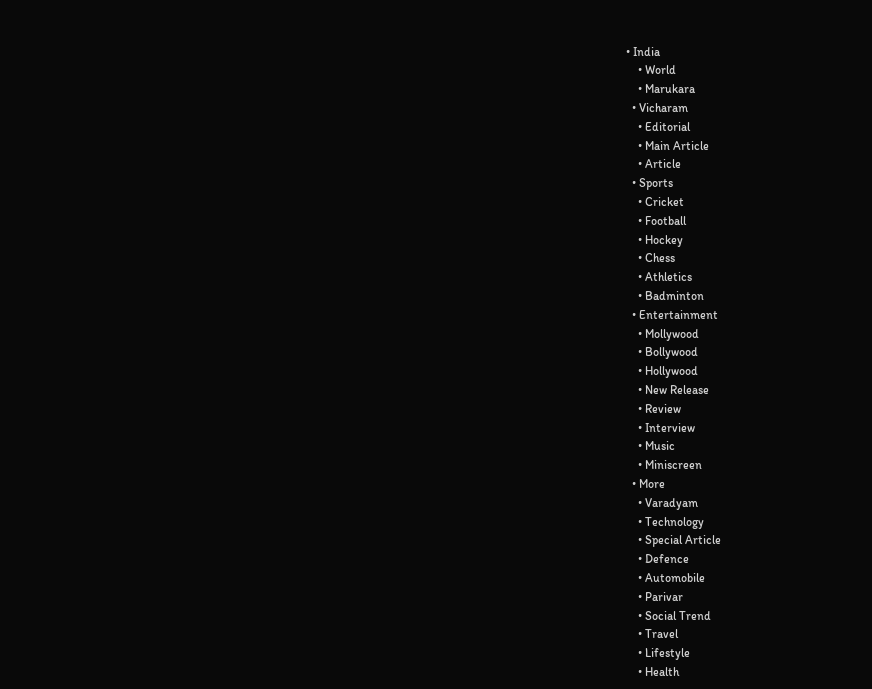• India
    • World
    • Marukara
  • Vicharam
    • Editorial
    • Main Article
    • Article
  • Sports
    • Cricket
    • Football
    • Hockey
    • Chess
    • Athletics
    • Badminton
  • Entertainment
    • Mollywood
    • Bollywood
    • Hollywood
    • New Release
    • Review
    • Interview
    • Music
    • Miniscreen
  • More
    • Varadyam
    • Technology
    • Special Article
    • Defence
    • Automobile
    • Parivar
    • Social Trend
    • Travel
    • Lifestyle
    • Health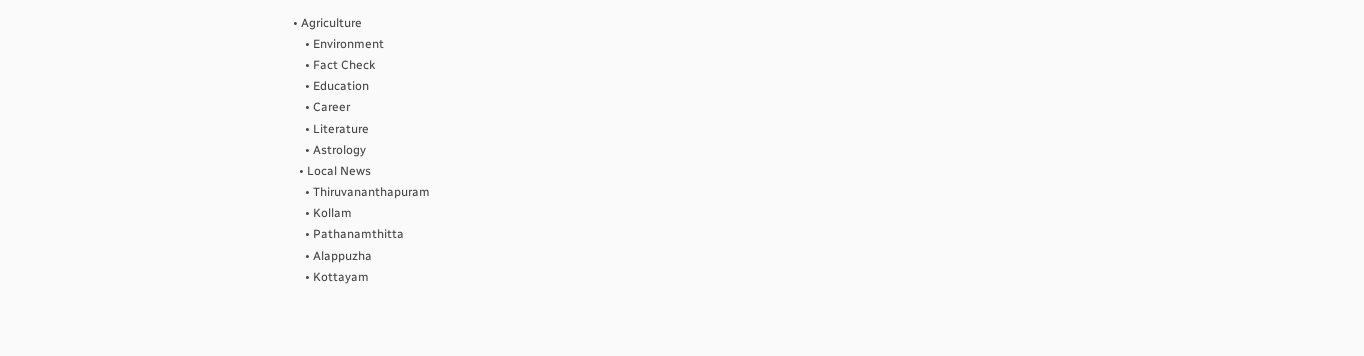• Agriculture
    • Environment
    • Fact Check
    • Education
    • Career
    • Literature
    • Astrology
  • Local News
    • Thiruvananthapuram
    • Kollam
    • Pathanamthitta
    • Alappuzha
    • Kottayam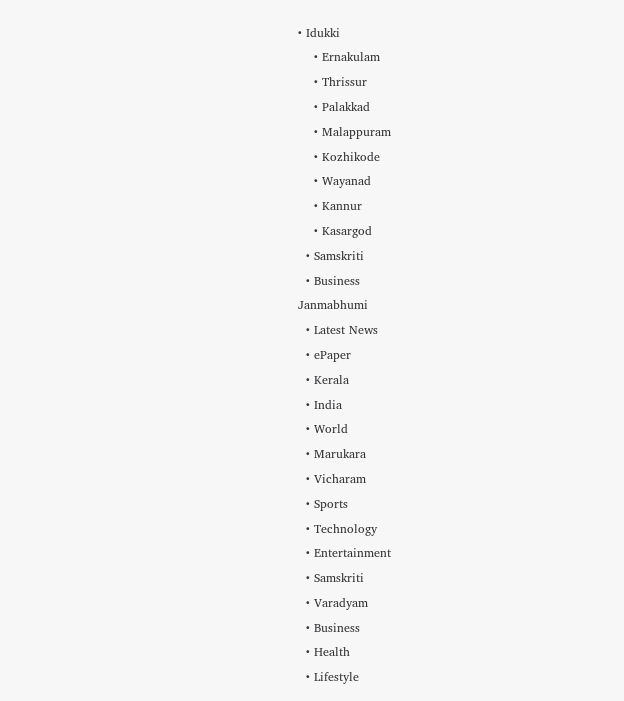• Idukki
    • Ernakulam
    • Thrissur
    • Palakkad
    • Malappuram
    • Kozhikode
    • Wayanad
    • Kannur
    • Kasargod
  • Samskriti
  • Business
Janmabhumi
  • Latest News
  • ePaper
  • Kerala
  • India
  • World
  • Marukara
  • Vicharam
  • Sports
  • Technology
  • Entertainment
  • Samskriti
  • Varadyam
  • Business
  • Health
  • Lifestyle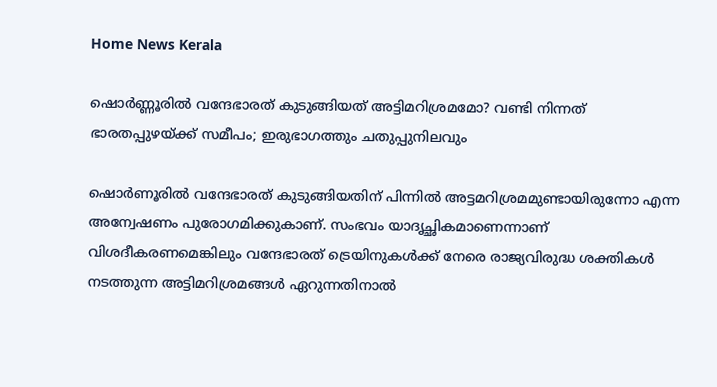Home News Kerala

ഷൊര്‍ണ്ണൂരില്‍ വന്ദേഭാരത് കുടുങ്ങിയത് അട്ടിമറിശ്രമമോ? വണ്ടി നിന്നത് ഭാരതപ്പുഴയ്‌ക്ക് സമീപം; ഇരുഭാഗത്തും ചതുപ്പുനിലവും

ഷൊർണൂരിൽ വന്ദേഭാരത് കുടുങ്ങിയതിന് പിന്നില്‍ അട്ടമറിശ്രമമുണ്ടായിരുന്നോ എന്ന അന്വേഷണം പുരോഗമിക്കുകാണ്. സംഭവം യാദൃച്ഛികമാണെന്നാണ് വിശദീകരണമെങ്കിലും വന്ദേഭാരത് ട്രെയിനുകള്‍ക്ക് നേരെ രാജ്യവിരുദ്ധ ശക്തികള്‍ നടത്തുന്ന അട്ടിമറിശ്രമങ്ങള്‍ ഏറുന്നതിനാല്‍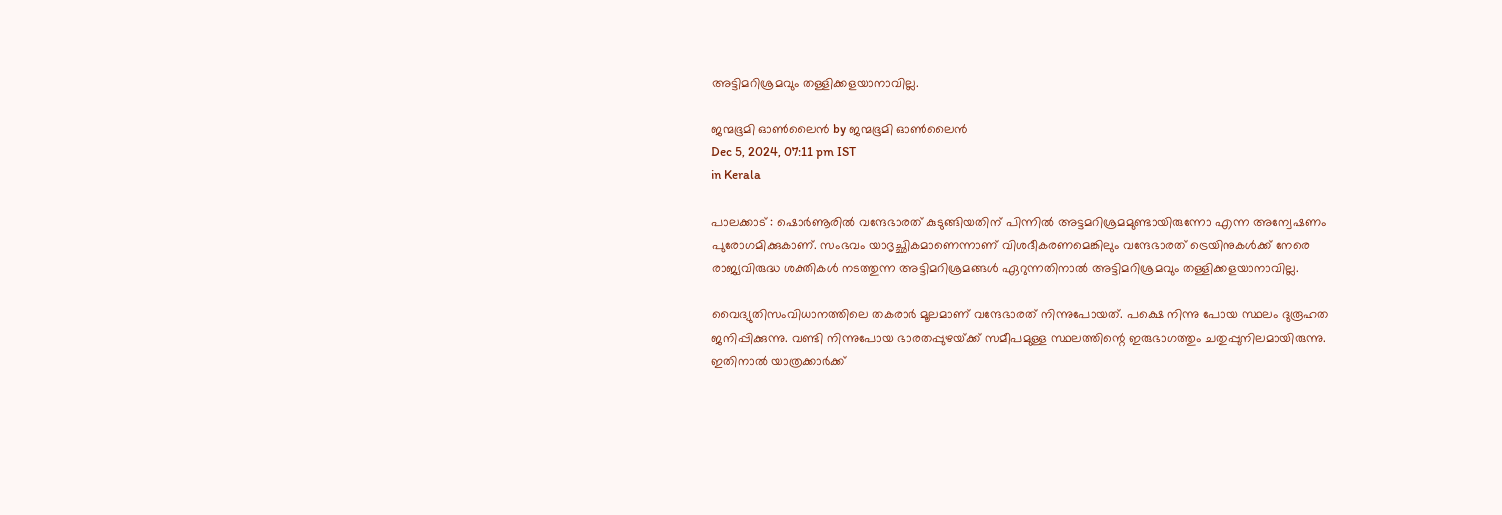അട്ടിമറിശ്രമവും തള്ളിക്കളയാനാവില്ല.

ജന്മഭൂമി ഓണ്‍ലൈന്‍ by ജന്മഭൂമി ഓണ്‍ലൈന്‍
Dec 5, 2024, 07:11 pm IST
in Kerala

പാലക്കാട് : ഷൊർണൂരിൽ വന്ദേഭാരത് കുടുങ്ങിയതിന് പിന്നില്‍ അട്ടമറിശ്രമമുണ്ടായിരുന്നോ എന്ന അന്വേഷണം പുരോഗമിക്കുകാണ്. സംഭവം യാദൃച്ഛികമാണെന്നാണ് വിശദീകരണമെങ്കിലും വന്ദേഭാരത് ട്രെയിനുകള്‍ക്ക് നേരെ രാജ്യവിരുദ്ധ ശക്തികള്‍ നടത്തുന്ന അട്ടിമറിശ്രമങ്ങള്‍ ഏറുന്നതിനാല്‍ അട്ടിമറിശ്രമവും തള്ളിക്കളയാനാവില്ല.

വൈദ്യുതിസംവിധാനത്തിലെ തകരാര്‍ മൂലമാണ് വന്ദേഭാരത് നിന്നുപോയത്. പക്ഷെ നിന്നു പോയ സ്ഥലം ദുരൂഹത ജനിപ്പിക്കുന്നു. വണ്ടി നിന്നുപോയ ഭാരതപ്പുഴയ്‌ക്ക് സമീപമുള്ള സ്ഥലത്തിന്റെ ഇരുഭാഗത്തും ചതുപ്പുനിലമായിരുന്നു. ഇതിനാല്‍ യാത്രക്കാര്‍ക്ക്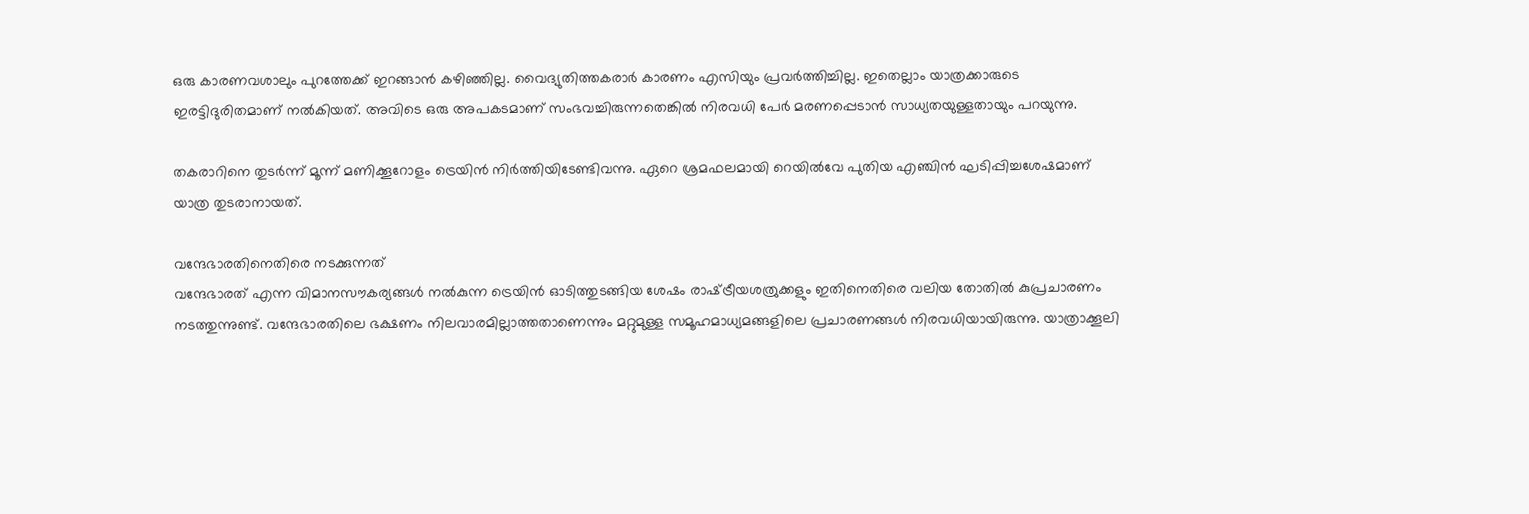ഒരു കാരണവശാലും പുറത്തേക്ക് ഇറങ്ങാന്‍ കഴിഞ്ഞില്ല. വൈദ്യുതിത്തകരാര്‍ കാരണം എസിയും പ്രവര്‍ത്തിച്ചില്ല. ഇതെല്ലാം യാത്രക്കാരുടെ ഇരട്ടിദുരിതമാണ് നല്‍കിയത്. അവിടെ ഒരു അപകടമാണ് സംഭവച്ചിരുന്നതെങ്കില്‍ നിരവധി പേര്‍ മരണപ്പെടാന്‍ സാധ്യതയുള്ളതായും പറയുന്നു.

തകരാറിനെ തുടര്‍ന്ന് മൂന്ന് മണിക്കൂറോളം ട്രെയിന്‍ നിര്‍ത്തിയിടേണ്ടിവന്നു. ഏറെ ശ്രമഫലമായി റെയില്‍വേ പുതിയ എഞ്ചിന്‍ ഘടിപ്പിച്ചശേഷമാണ് യാത്ര തുടരാനായത്.

വന്ദേഭാരതിനെതിരെ നടക്കുന്നത്
വന്ദേഭാരത് എന്ന വിമാനസൗകര്യങ്ങള്‍ നല്‍കുന്ന ട്രെയിന്‍ ഓടിത്തുടങ്ങിയ ശേഷം രാഷ്‌ട്രീയശത്രുക്കളും ഇതിനെതിരെ വലിയ തോതില്‍ കുപ്രചാരണം നടത്തുന്നുണ്ട്. വന്ദേഭാരതിലെ ഭക്ഷണം നിലവാരമില്ലാത്തതാണെന്നും മറ്റുമുള്ള സമൂഹമാധ്യമങ്ങളിലെ പ്രചാരണങ്ങള്‍ നിരവധിയായിരുന്നു. യാത്രാക്കൂലി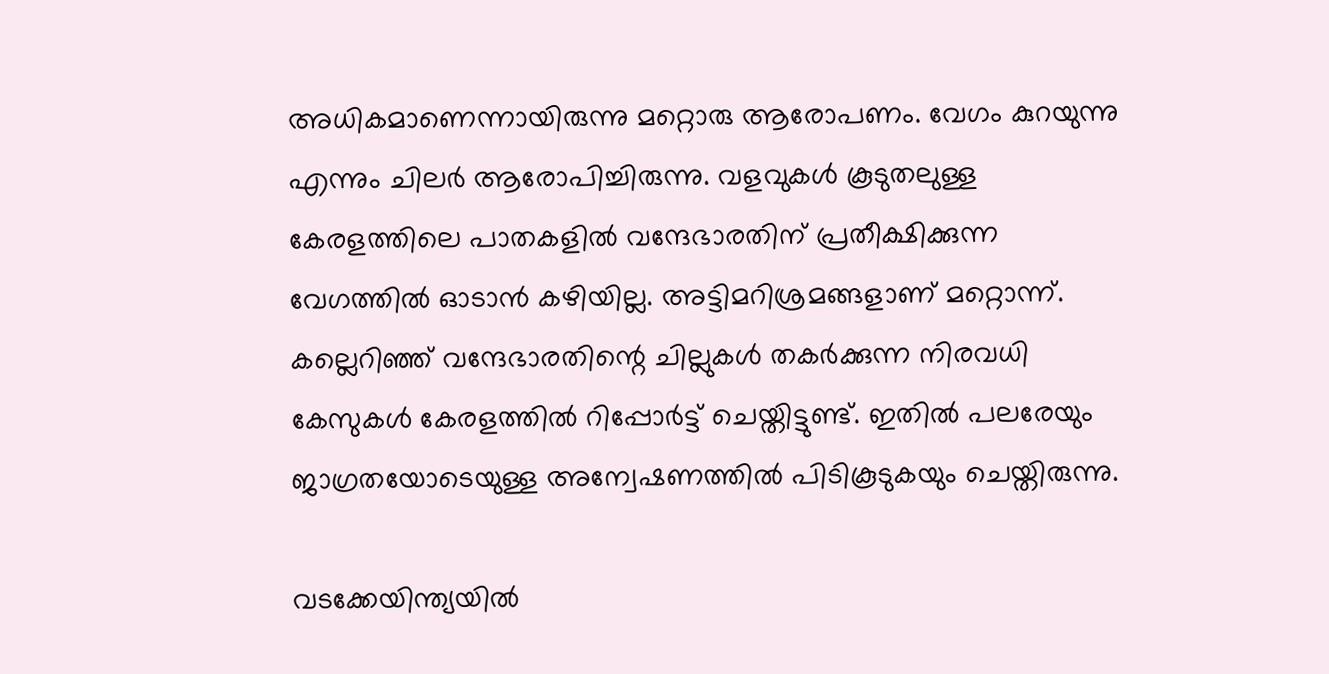അധികമാണെന്നായിരുന്നു മറ്റൊരു ആരോപണം. വേഗം കുറയുന്നു എന്നും ചിലര്‍ ആരോപിച്ചിരുന്നു. വളവുകള്‍ കൂടുതലുള്ള കേരളത്തിലെ പാതകളില്‍ വന്ദേഭാരതിന് പ്രതീക്ഷിക്കുന്ന വേഗത്തില്‍ ഓടാന്‍ കഴിയില്ല. അട്ടിമറിശ്രമങ്ങളാണ് മറ്റൊന്ന്. കല്ലെറിഞ്ഞ് വന്ദേഭാരതിന്റെ ചില്ലുകള്‍ തകര്‍ക്കുന്ന നിരവധി കേസുകള്‍ കേരളത്തില്‍ റിപ്പോര്‍ട്ട് ചെയ്തിട്ടുണ്ട്. ഇതില്‍ പലരേയും ജാഗ്രതയോടെയുള്ള അന്വേഷണത്തില്‍ പിടികൂടുകയും ചെയ്തിരുന്നു.

വടക്കേയിന്ത്യയില്‍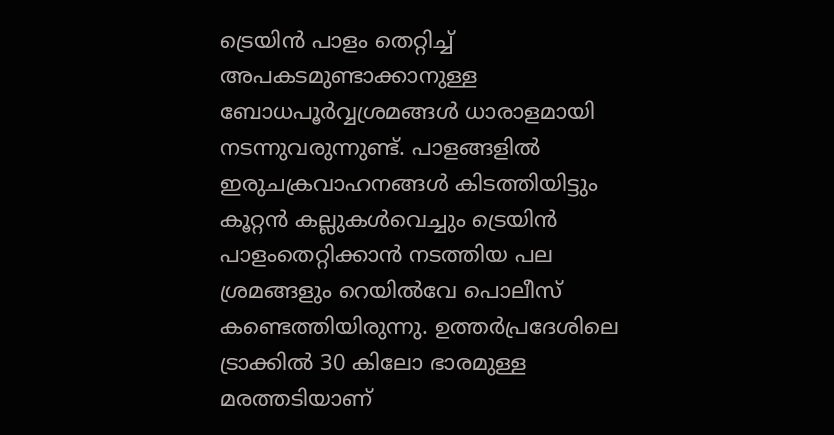ട്രെയിന്‍ പാളം തെറ്റിച്ച് അപകടമുണ്ടാക്കാനുള്ള ബോധപൂര്‍വ്വശ്രമങ്ങള്‍ ധാരാളമായി നടന്നുവരുന്നുണ്ട്. പാളങ്ങളില്‍ ഇരുചക്രവാഹനങ്ങള്‍ കിടത്തിയിട്ടും കൂറ്റന്‍ കല്ലുകള്‍വെച്ചും ട്രെയിന്‍ പാളംതെറ്റിക്കാന്‍ നടത്തിയ പല ശ്രമങ്ങളും റെയില്‍വേ പൊലീസ് കണ്ടെത്തിയിരുന്നു. ഉത്തര്‍പ്രദേശിലെ ട്രാക്കില്‍ 30 കിലോ ഭാരമുള്ള മരത്തടിയാണ്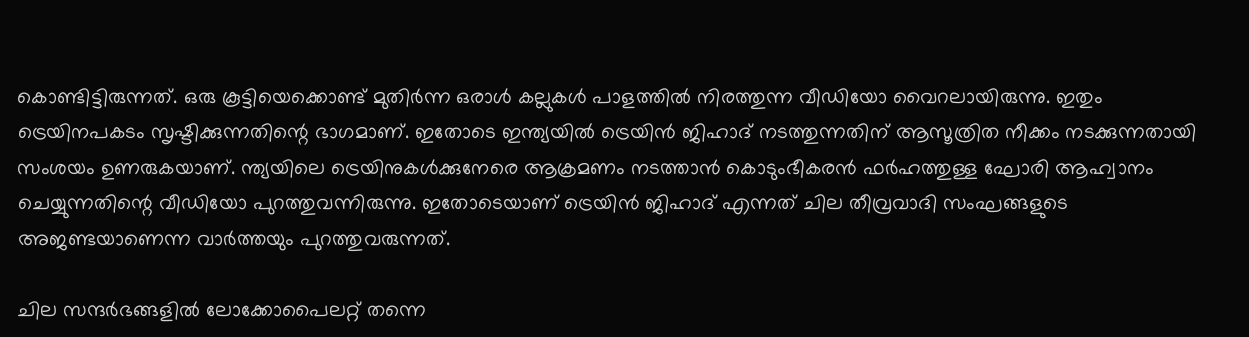കൊണ്ടിട്ടിരുന്നത്. ഒരു കൂട്ടിയെക്കൊണ്ട് മുതിര്‍ന്ന ഒരാള്‍ കല്ലുകള്‍ പാളത്തില്‍ നിരത്തുന്ന വീഡിയോ വൈറലായിരുന്നു. ഇതും ട്രെയിനപകടം സൃഷ്ടിക്കുന്നതിന്റെ ഭാഗമാണ്. ഇതോടെ ഇന്ത്യയില്‍ ട്രെയിന്‍ ജിഹാദ് നടത്തുന്നതിന് ആസൂത്രിത നീക്കം നടക്കുന്നതായി സംശയം ഉണരുകയാണ്. ന്ത്യയിലെ ട്രെയിനുകള്‍ക്കുനേരെ ആക്രമണം നടത്താന്‍ കൊടുംഭീകരൻ ഫര്‍ഹത്തുള്ള ഘോരി ആഹ്വാനം ചെയ്യുന്നതിന്റെ വീഡിയോ പുറത്തുവന്നിരുന്നു. ഇതോടെയാണ് ട്രെയിന്‍ ജിഹാദ് എന്നത് ചില തീവ്രവാദി സംഘങ്ങളുടെ അജണ്ടയാണെന്ന വാര്‍ത്തയും പുറത്തുവരുന്നത്.

ചില സന്ദര്‍ഭങ്ങളില്‍ ലോക്കോപൈലറ്റ് തന്നെ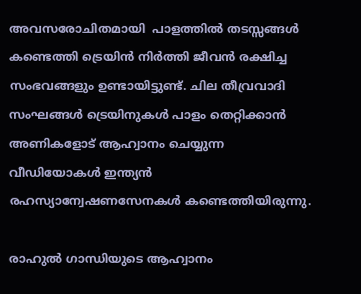അവസരോചിതമായി  പാളത്തില്‍ തടസ്സങ്ങള്‍ കണ്ടെത്തി ട്രെയിന്‍ നിര്‍ത്തി ജീവന്‍ രക്ഷിച്ച സംഭവങ്ങളും ഉണ്ടായിട്ടുണ്ട്. ചില തീവ്രവാദി സംഘങ്ങള്‍ ട്രെയിനുകള്‍ പാളം തെറ്റിക്കാന്‍ അണികളോട് ആഹ്വാനം ചെയ്യുന്ന വീഡിയോകള്‍ ഇന്ത്യന്‍ രഹസ്യാന്വേഷണസേനകള്‍ കണ്ടെത്തിയിരുന്നു.

രാഹുല്‍ ഗാന്ധിയുടെ ആഹ്വാനം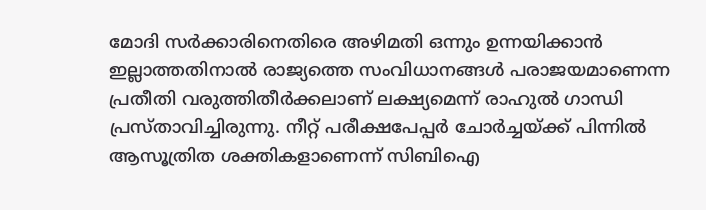മോദി സര്‍ക്കാരിനെതിരെ അഴിമതി ഒന്നും ഉന്നയിക്കാന്‍ ഇല്ലാത്തതിനാല്‍ രാജ്യത്തെ സംവിധാനങ്ങള്‍ പരാജയമാണെന്ന പ്രതീതി വരുത്തിതീര്‍ക്കലാണ് ലക്ഷ്യമെന്ന് രാഹുല്‍ ഗാന്ധി പ്രസ്താവിച്ചിരുന്നു. നീറ്റ് പരീക്ഷപേപ്പര്‍ ചോര്‍ച്ചയ്‌ക്ക് പിന്നില്‍ ആസൂത്രിത ശക്തികളാണെന്ന് സിബിഐ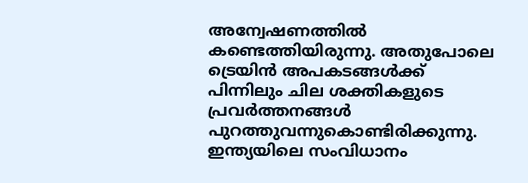അന്വേഷണത്തില്‍ കണ്ടെത്തിയിരുന്നു. അതുപോലെ ട്രെയിന്‍ അപകടങ്ങള്‍ക്ക് പിന്നിലും ചില ശക്തികളുടെ പ്രവര്‍ത്തനങ്ങള്‍ പുറത്തുവന്നുകൊണ്ടിരിക്കുന്നു. ഇന്ത്യയിലെ സംവിധാനം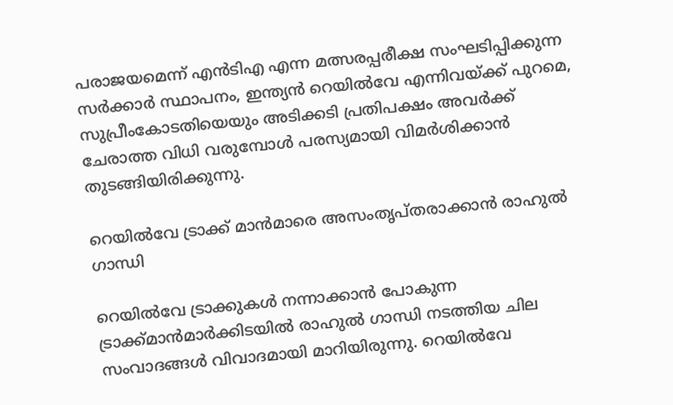പരാജയമെന്ന് എന്‍ടിഎ എന്ന മത്സരപ്പരീക്ഷ സംഘടിപ്പിക്കുന്ന സര്‍ക്കാര്‍ സ്ഥാപനം, ഇന്ത്യന്‍ റെയില്‍വേ എന്നിവയ്‌ക്ക് പുറമെ, സുപ്രീംകോടതിയെയും അടിക്കടി പ്രതിപക്ഷം അവര്‍ക്ക് ചേരാത്ത വിധി വരുമ്പോള്‍ പരസ്യമായി വിമര്‍ശിക്കാന്‍ തുടങ്ങിയിരിക്കുന്നു.

റെയില്‍വേ ട്രാക്ക് മാന്‍മാരെ അസംതൃപ്തരാക്കാന്‍ രാഹുല്‍ ഗാന്ധി

റെയില്‍വേ ട്രാക്കുകള്‍ നന്നാക്കാന്‍ പോകുന്ന ട്രാക്ക്മാന്‍മാര്‍ക്കിടയില്‍ രാഹുല്‍ ഗാന്ധി നടത്തിയ ചില സംവാദങ്ങള്‍ വിവാദമായി മാറിയിരുന്നു. റെയില്‍വേ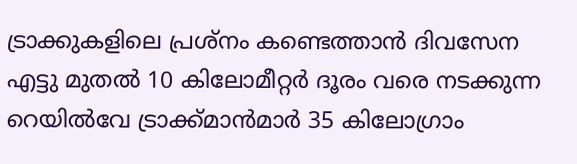ട്രാക്കുകളിലെ പ്രശ്നം കണ്ടെത്താന്‍ ദിവസേന എട്ടു മുതല്‍ 10 കിലോമീറ്റര്‍ ദൂരം വരെ നടക്കുന്ന റെയില്‍വേ ട്രാക്ക്മാന്‍മാര്‍ 35 കിലോഗ്രാം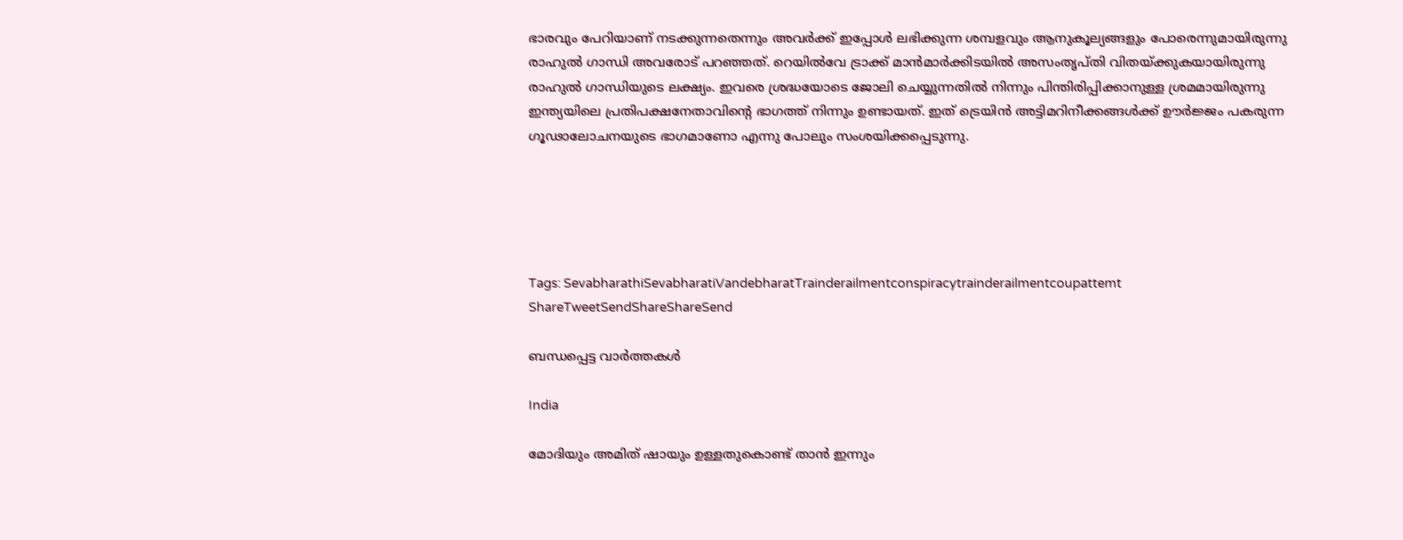ഭാരവും പേറിയാണ് നടക്കുന്നതെന്നും അവര്‍ക്ക് ഇപ്പോള്‍ ലഭിക്കുന്ന ശമ്പളവും ആനുകൂല്യങ്ങളും പോരെന്നുമായിരുന്നു രാഹുല്‍ ഗാന്ധി അവരോട് പറഞ്ഞത്. റെയില്‍വേ ട്രാക്ക് മാന്‍മാര്‍ക്കിടയില്‍ അസംതൃപ്തി വിതയ്‌ക്കുകയായിരുന്നു രാഹുല്‍ ഗാന്ധിയുടെ ലക്ഷ്യം. ഇവരെ ശ്രദ്ധയോടെ ജോലി ചെയ്യുന്നതില്‍ നിന്നും പിന്തിരിപ്പിക്കാനുള്ള ശ്രമമായിരുന്നു ഇന്ത്യയിലെ പ്രതിപക്ഷനേതാവിന്റെ ഭാഗത്ത് നിന്നും ഉണ്ടായത്. ഇത് ട്രെയിന്‍ അട്ടിമറിനീക്കങ്ങള്‍ക്ക് ഊര്‍ജ്ജം പകരുന്ന ഗൂഢാലോചനയുടെ ഭാഗമാണോ എന്നു പോലും സംശയിക്കപ്പെടുന്നു.





Tags: SevabharathiSevabharatiVandebharatTrainderailmentconspiracytrainderailmentcoupattemt
ShareTweetSendShareShareSend

ബന്ധപ്പെട്ട വാര്‍ത്തകള്‍

India

മോദിയും അമിത് ഷായും ഉള്ളതുകൊണ്ട് താന്‍ ഇന്നും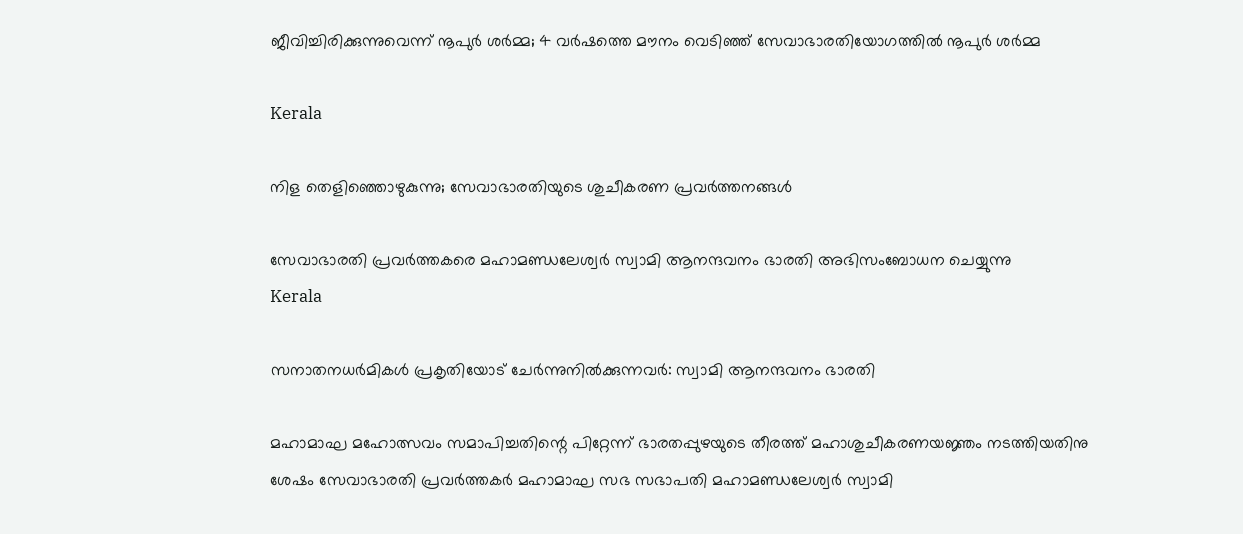ജീവിച്ചിരിക്കുന്നുവെന്ന് നൂപുര്‍ ശര്‍മ്മ; 4 വര്‍ഷത്തെ മൗനം വെടിഞ്ഞ് സേവാഭാരതിയോഗത്തില്‍ നൂപുര്‍ ശര്‍മ്മ

Kerala

നിള തെളിഞ്ഞൊഴുകുന്നു; സേവാഭാരതിയുടെ ശുചീകരണ പ്രവര്‍ത്തനങ്ങള്‍

സേവാഭാരതി പ്രവര്‍ത്തകരെ മഹാമണ്ഡലേശ്വര്‍ സ്വാമി ആനന്ദവനം ഭാരതി അഭിസംബോധന ചെയ്യുന്നു
Kerala

സനാതനധര്‍മികള്‍ പ്രകൃതിയോട് ചേര്‍ന്നുനില്‍ക്കുന്നവര്‍: സ്വാമി ആനന്ദവനം ഭാരതി

മഹാമാഘ മഹോത്സവം സമാപിച്ചതിന്റെ പിറ്റേന്ന് ഭാരതപ്പുഴയുടെ തീരത്ത് മഹാശുചീകരണയജ്ഞം നടത്തിയതിനു
ശേഷം സേവാഭാരതി പ്രവര്‍ത്തകര്‍ മഹാമാഘ സഭ സഭാപതി മഹാമണ്ഡലേശ്വര്‍ സ്വാമി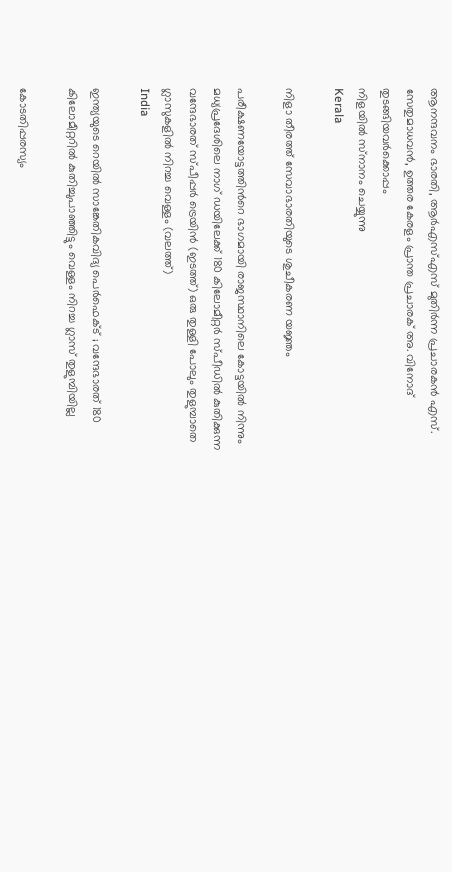ആനന്ദവനം ഭാരതി, ആര്‍എസ്എസ് മുതിര്‍ന്ന പ്രചാരകന്‍ എസ്. സേതുമാധവന്‍, ഉത്തര കേരളം പ്രാന്ത പ്രചാരക് അ. വിനോദ് തുടങ്ങിയവര്‍ക്കൊപ്പം
നിളയില്‍ സ്‌നാനം ചെയ്യുന്നു
Kerala

നിളാ തീരത്ത് സേവാഭാരതിയുടെ ശുചീകരണ യജ്ഞം

പരീക്ഷണയോട്ടത്തിന്‍റെ ഭാഗമായി രാജസ്ഥാനിലെ കോട്ടയില്‍ നിന്നും മധ്യപ്രദേശിലെ നാഗ് ഡയിലേക്ക് 180 കിലോമീറ്റര്‍ സ്പീഡില്‍ കുതിക്കുന്ന വന്ദേഭാരത് സ്പീപ്പര്‍ ട്രെയിന്‍ (ഇടത്ത്) ഒരു തുള്ളി പോലും തുളുമ്പാതെ ഗ്ലാസുകളില്‍ നിറച്ച വെള്ളം (വലത്ത്)
India

ഇന്ത്യയുടെ റെയില്‍ സാങ്കേതികവിദ്യ പെര്‍ഫെക്ട് ; വന്ദേഭാരത് 180 കിലോമീറ്ററില്‍ കുതിച്ചുപാഞ്ഞിട്ടും വെള്ളം നിറച്ച ഗ്ലാസ് തുളുമ്പിയില്ല

കോടതിപ്പരസ്യം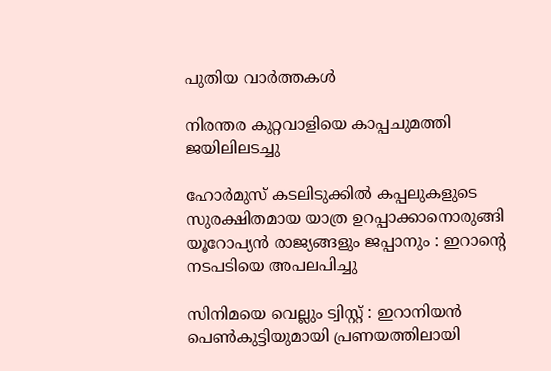പുതിയ വാര്‍ത്തകള്‍

നിരന്തര കുറ്റവാളിയെ കാപ്പചുമത്തി ജയിലിലടച്ചു

ഹോർമുസ് കടലിടുക്കിൽ കപ്പലുകളുടെ സുരക്ഷിതമായ യാത്ര ഉറപ്പാക്കാനൊരുങ്ങി യൂറോപ്യൻ രാജ്യങ്ങളും ജപ്പാനും : ഇറാന്റെ നടപടിയെ അപലപിച്ചു

സിനിമയെ വെല്ലും ട്വിസ്റ്റ് : ഇറാനിയൻ പെൺകുട്ടിയുമായി പ്രണയത്തിലായി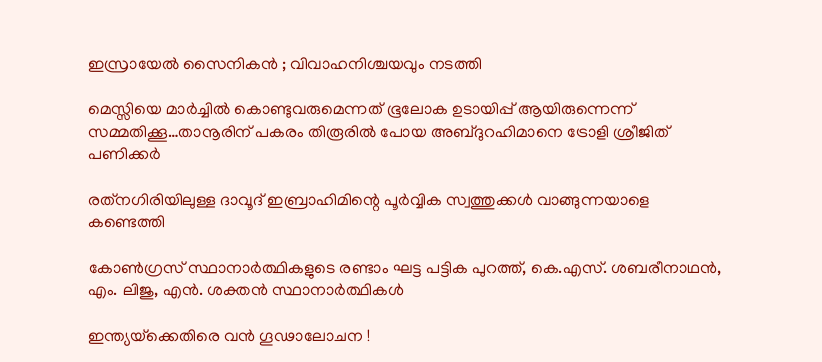ഇസ്രായേൽ സൈനികൻ ; വിവാഹനിശ്ചയവും നടത്തി

മെസ്സിയെ മാര്‍ച്ചില്‍ കൊണ്ടുവരുമെന്നത് ഭൂലോക ഉടായിപ്പ് ആയിരുന്നെന്ന് സമ്മതിക്കൂ…താനൂരിന് പകരം തിരൂരില്‍ പോയ അബ്ദുറഹിമാനെ ട്രോളി ശ്രീജിത് പണിക്കര്‍

രത്‌നഗിരിയിലുള്ള ദാവൂദ് ഇബ്രാഹിമിന്റെ പൂർവ്വിക സ്വത്തുക്കൾ വാങ്ങുന്നയാളെ കണ്ടെത്തി

കോണ്‍ഗ്രസ് സ്ഥാനാര്‍ത്ഥികളുടെ രണ്ടാം ഘട്ട പട്ടിക പുറത്ത്, കെ.എസ്. ശബരീനാഥന്‍, എം. ലിജു, എന്‍. ശക്തന്‍ സ്ഥാനാര്‍ത്ഥികള്‍

ഇന്ത്യയ്‌ക്കെതിരെ വൻ ഗൂഢാലോചന !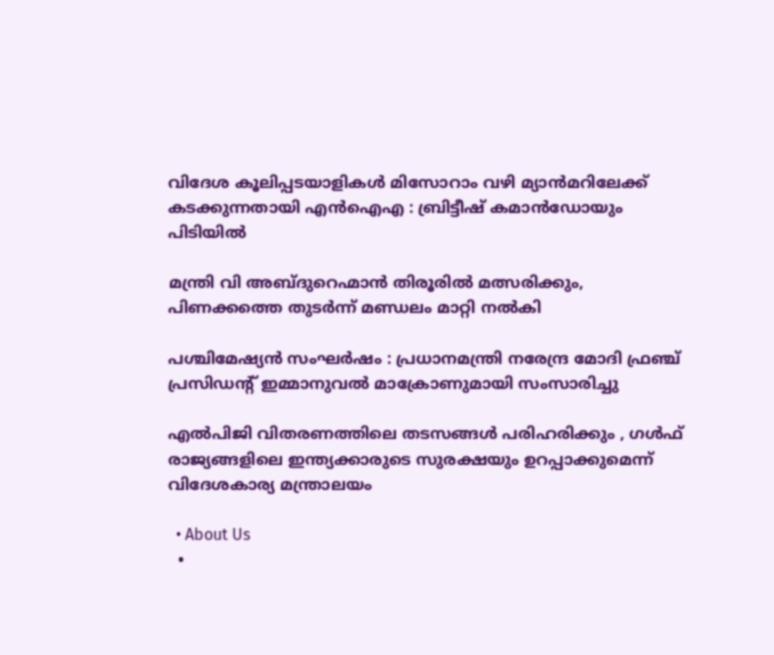വിദേശ കൂലിപ്പടയാളികൾ മിസോറാം വഴി മ്യാൻമറിലേക്ക് കടക്കുന്നതായി എൻഐഎ : ബ്രിട്ടീഷ് കമാൻഡോയും പിടിയിൽ

മന്ത്രി വി അബ്ദുറെഹ്മാന്‍ തിരൂരില്‍ മത്സരിക്കും, പിണക്കത്തെ തുടര്‍ന്ന് മണ്ഡലം മാറ്റി നല്‍കി

പശ്ചിമേഷ്യൻ സംഘർഷം : പ്രധാനമന്ത്രി നരേന്ദ്ര മോദി ഫ്രഞ്ച് പ്രസിഡന്റ് ഇമ്മാനുവൽ മാക്രോണുമായി സംസാരിച്ചു

എൽപിജി വിതരണത്തിലെ തടസങ്ങൾ പരിഹരിക്കും , ഗൾഫ് രാജ്യങ്ങളിലെ ഇന്ത്യക്കാരുടെ സുരക്ഷയും ഉറപ്പാക്കുമെന്ന് വിദേശകാര്യ മന്ത്രാലയം

  • About Us
  •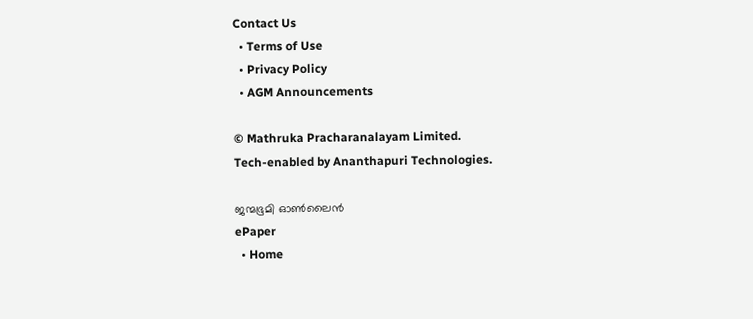Contact Us
  • Terms of Use
  • Privacy Policy
  • AGM Announcements

© Mathruka Pracharanalayam Limited.
Tech-enabled by Ananthapuri Technologies.

ജന്മഭൂമി ഓണ്‍ലൈന്‍
ePaper
  • Home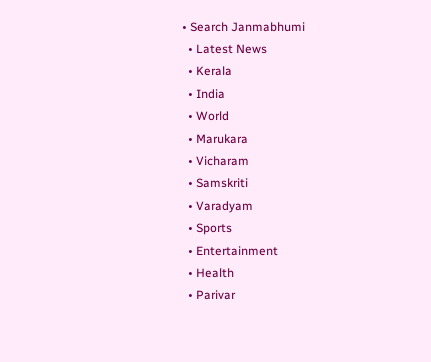• Search Janmabhumi
  • Latest News
  • Kerala
  • India
  • World
  • Marukara
  • Vicharam
  • Samskriti
  • Varadyam
  • Sports
  • Entertainment
  • Health
  • Parivar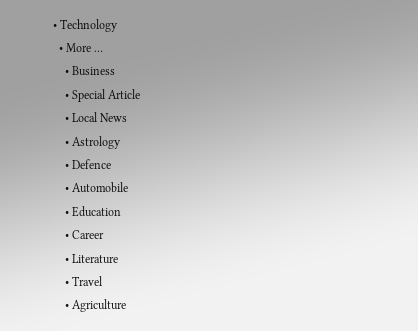• Technology
  • More …
    • Business
    • Special Article
    • Local News
    • Astrology
    • Defence
    • Automobile
    • Education
    • Career
    • Literature
    • Travel
    • Agriculture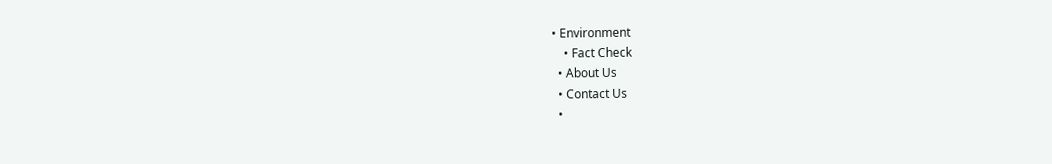• Environment
    • Fact Check
  • About Us
  • Contact Us
  •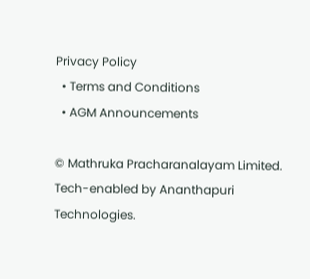Privacy Policy
  • Terms and Conditions
  • AGM Announcements

© Mathruka Pracharanalayam Limited.
Tech-enabled by Ananthapuri Technologies.